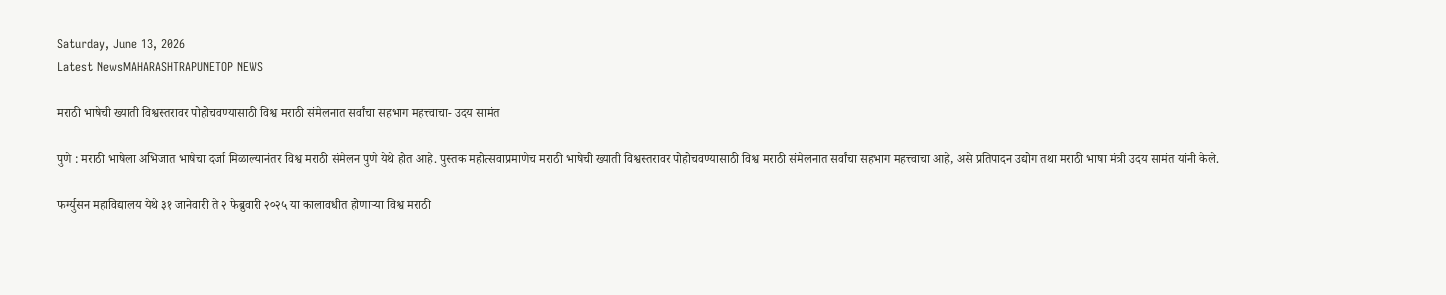Saturday, June 13, 2026
Latest NewsMAHARASHTRAPUNETOP NEWS

मराठी भाषेची ख्याती विश्वस्तरावर पोहोचवण्यासाठी विश्व मराठी संमेलनात सर्वांचा सहभाग महत्त्वाचा- उदय सामंत

पुणे : मराठी भाषेला अभिजात भाषेचा दर्जा मिळाल्यानंतर विश्व मराठी संमेलन पुणे येथे होत आहे. पुस्तक महोत्सवाप्रमाणेच मराठी भाषेची ख्याती विश्वस्तरावर पोहोचवण्यासाठी विश्व मराठी संमेलनात सर्वांचा सहभाग महत्त्वाचा आहे, असे प्रतिपादन उद्योग तथा मराठी भाषा मंत्री उदय सामंत यांनी केले.

फर्ग्युसन महाविद्यालय येथे ३१ जानेवारी ते २ फेब्रुवारी २०२५ या कालावधीत होणाऱ्या विश्व मराठी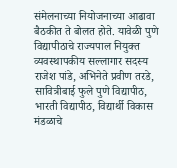संमेलनाच्या नियोजनाच्या आढावा बैठकीत ते बोलत होते. यावेळी पुणे विद्यापीठाचे राज्यपाल नियुक्त व्यवस्थापकीय सल्लागार सदस्य राजेश पांडे, अभिनेते प्रवीण तरडे, सावित्रीबाई फुले पुणे विद्यापीठ, भारती विद्यापीठ, विद्यार्थी विकास मंडळाचे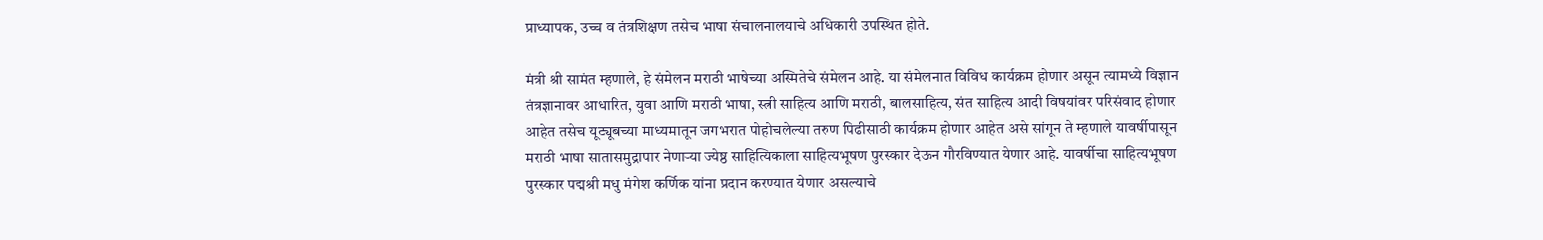प्राध्यापक, उच्च व तंत्रशिक्षण तसेच भाषा संचालनालयाचे अधिकारी उपस्थित होते.

मंत्री श्री सामंत म्हणाले, हे संमेलन मराठी भाषेच्या अस्मितेचे संमेलन आहे. या संमेलनात विविध कार्यक्रम होणार असून त्यामध्ये विज्ञान तंत्रज्ञानावर आधारित, युवा आणि मराठी भाषा, स्त्री साहित्य आणि मराठी, बालसाहित्य, संत साहित्य आदी विषयांवर परिसंवाद होणार आहेत तसेच यूट्यूबच्या माध्यमातून जगभरात पोहोचलेल्या तरुण पिढीसाठी कार्यक्रम होणार आहेत असे सांगून ते म्हणाले यावर्षीपासून मराठी भाषा सातासमुद्रापार नेणाऱ्या ज्येष्ठ साहित्यिकाला साहित्यभूषण पुरस्कार देऊन गौरविण्यात येणार आहे. यावर्षीचा साहित्यभूषण पुरस्कार पद्मश्री मधु मंगेश कर्णिक यांना प्रदान करण्यात येणार असल्याचे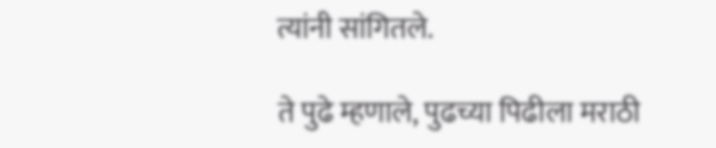त्यांनी सांगितले.

ते पुढे म्हणाले, पुढच्या पिढीला मराठी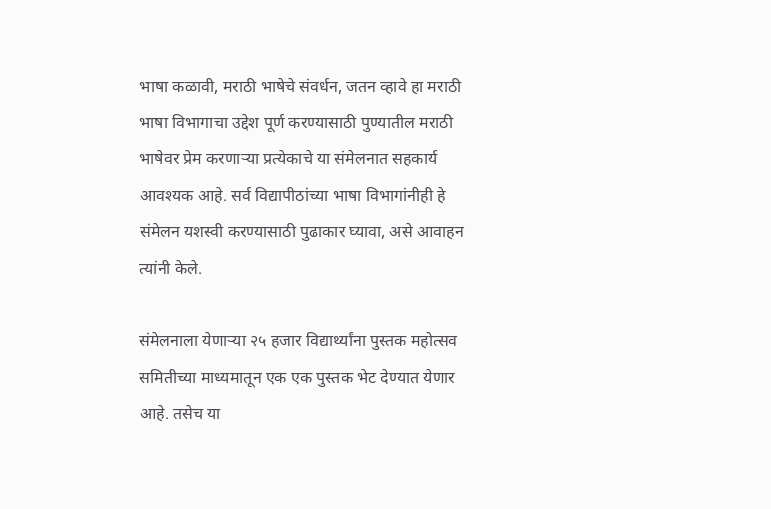भाषा कळावी, मराठी भाषेचे संवर्धन, जतन व्हावे हा मराठी भाषा विभागाचा उद्देश पूर्ण करण्यासाठी पुण्यातील मराठी भाषेवर प्रेम करणाऱ्या प्रत्येकाचे या संमेलनात सहकार्य आवश्यक आहे. सर्व विद्यापीठांच्या भाषा विभागांनीही हे संमेलन यशस्वी करण्यासाठी पुढाकार घ्यावा, असे आवाहन त्यांनी केले.

संमेलनाला येणाऱ्या २५ हजार विद्यार्थ्यांना पुस्तक महोत्सव समितीच्या माध्यमातून एक एक पुस्तक भेट देण्यात येणार आहे. तसेच या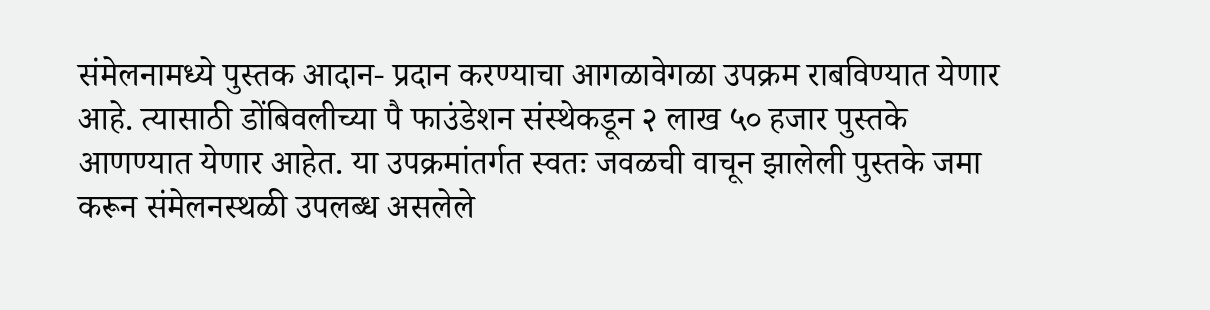संमेलनामध्ये पुस्तक आदान- प्रदान करण्याचा आगळावेगळा उपक्रम राबविण्यात येणार आहे. त्यासाठी डोंबिवलीच्या पै फाउंडेशन संस्थेकडून २ लाख ५० हजार पुस्तके आणण्यात येणार आहेत. या उपक्रमांतर्गत स्वतः जवळची वाचून झालेली पुस्तके जमा करून संमेलनस्थळी उपलब्ध असलेले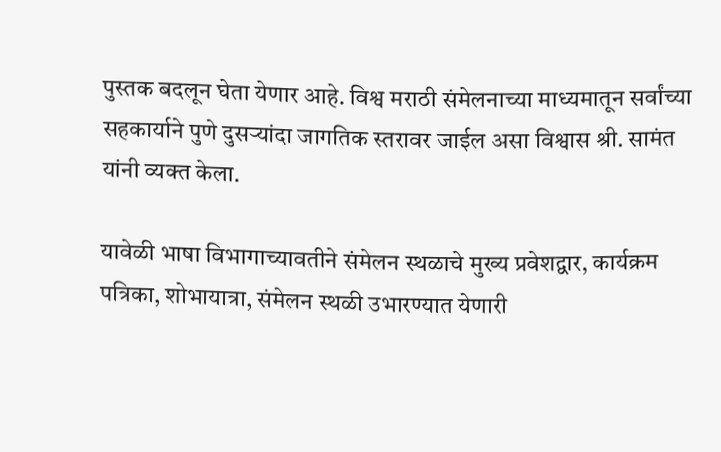पुस्तक बदलून घेता येणार आहे. विश्व मराठी संमेलनाच्या माध्यमातून सर्वांच्या सहकार्याने पुणे दुसऱ्यांदा जागतिक स्तरावर जाईल असा विश्वास श्री. सामंत यांनी व्यक्त केला.

यावेळी भाषा विभागाच्यावतीने संमेलन स्थळाचे मुख्य प्रवेशद्वार, कार्यक्रम पत्रिका, शोभायात्रा, संमेलन स्थळी उभारण्यात येणारी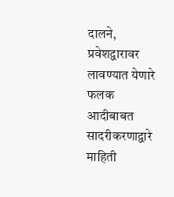दालने, प्रवेशद्वारावर लावण्यात येणारे फलक आदीबाबत सादरीकरणाद्वारे माहिती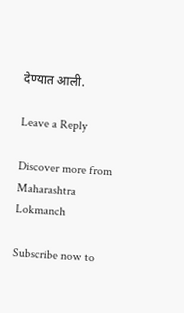देण्यात आली.

Leave a Reply

Discover more from Maharashtra Lokmanch

Subscribe now to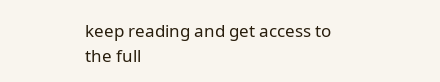keep reading and get access to the full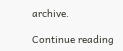archive.

Continue reading